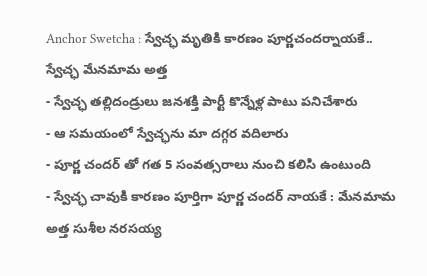Anchor Swetcha : స్వేచ్ఛ మృతికి కారణం పూర్ణచందర్నాయకే.. స్వేచ్ఛ మేనమామ అత్త
- స్వేచ్ఛ తల్లిదండ్రులు జనశక్తి పార్టీ కొన్నేళ్ల పాటు పనిచేశారు
- ఆ సమయంలో స్వేచ్ఛను మా దగ్గర వదిలారు
- పూర్ణ చందర్ తో గత 5 సంవత్సరాలు నుంచి కలిసి ఉంటుంది
- స్వేచ్ఛ చావుకి కారణం పూర్తిగా పూర్ణ చందర్ నాయకే : మేనమామ అత్త సుశీల నరసయ్య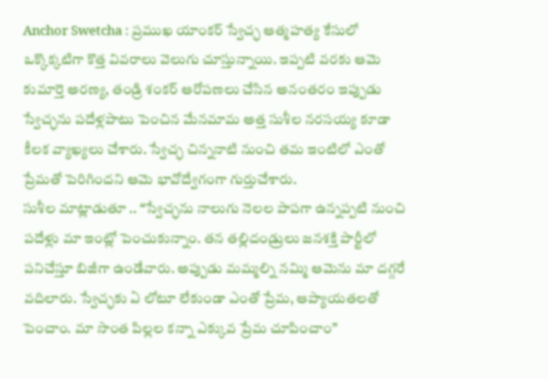Anchor Swetcha : ప్రముఖ యాంకర్ స్వేచ్ఛ ఆత్మహత్య కేసులో ఒక్కొక్కటిగా కొత్త వివరాలు వెలుగు చూస్తున్నాయి. ఇప్పటి వరకు ఆమె కుమార్తె అరణ్య, తండ్రి శంకర్ ఆరోపణలు చేసిన అనంతరం ఇప్పుడు స్వేచ్ఛను పదేళ్లపాటు పెంచిన మేనమామ అత్త సుశీల నరసయ్య కూడా కీలక వ్యాఖ్యలు చేశారు. స్వేచ్ఛ చిన్ననాటి నుంచి తమ ఇంటిలో ఎంతో ప్రేమతో పెరిగిందని ఆమె భావోద్వేగంగా గుర్తుచేశారు.
సుశీల మాట్లాడుతూ .. “స్వేచ్ఛను నాలుగు నెలల పాపగా ఉన్నప్పటి నుంచి పదేళ్లు మా ఇంట్లో పెంచుకున్నాం. తన తల్లిదండ్రులు జనశక్తి పార్టీలో పనిచేస్తూ బిజీగా ఉండేవారు. అప్పుడు మమ్మల్ని నమ్మి ఆమెను మా దగ్గరే వదిలారు. స్వేచ్ఛకు ఏ లోటూ లేకుండా ఎంతో ప్రేమ, ఆప్యాయతలతో పెంచాం. మా సొంత పిల్లల కన్నా ఎక్కువ ప్రేమ చూపించాం”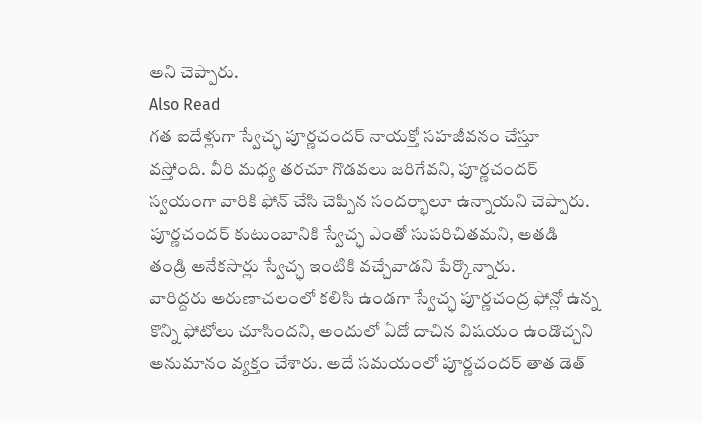అని చెప్పారు.
Also Read
గత ఐదేళ్లుగా స్వేచ్ఛ పూర్ణచందర్ నాయక్తో సహజీవనం చేస్తూ వస్తోంది. వీరి మధ్య తరచూ గొడవలు జరిగేవని, పూర్ణచందర్ స్వయంగా వారికి ఫోన్ చేసి చెప్పిన సందర్భాలూ ఉన్నాయని చెప్పారు. పూర్ణచందర్ కుటుంబానికి స్వేచ్ఛ ఎంతో సుపరిచితమని, అతడి తండ్రి అనేకసార్లు స్వేచ్ఛ ఇంటికి వచ్చేవాడని పేర్కొన్నారు.
వారిద్దరు అరుణాచలంలో కలిసి ఉండగా స్వేచ్ఛ పూర్ణచంద్ర ఫోన్లో ఉన్న కొన్ని ఫోటోలు చూసిందని, అందులో ఏదో దాచిన విషయం ఉండొచ్చని అనుమానం వ్యక్తం చేశారు. అదే సమయంలో పూర్ణచందర్ తాత డెత్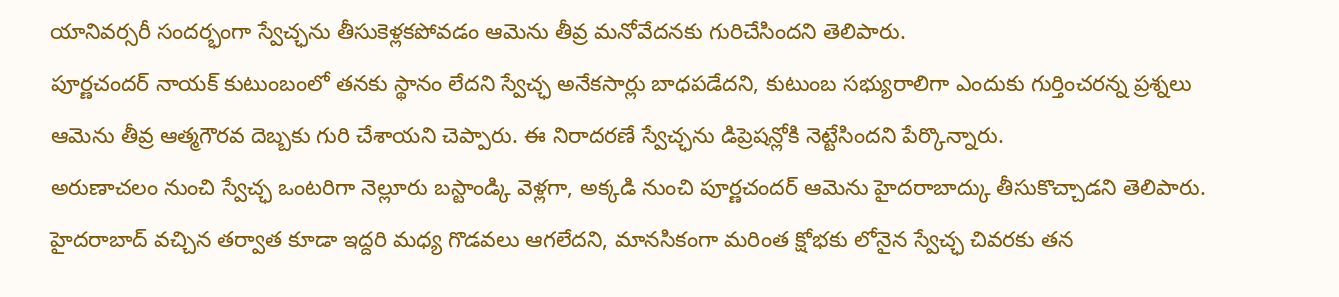యానివర్సరీ సందర్భంగా స్వేచ్ఛను తీసుకెళ్లకపోవడం ఆమెను తీవ్ర మనోవేదనకు గురిచేసిందని తెలిపారు.
పూర్ణచందర్ నాయక్ కుటుంబంలో తనకు స్థానం లేదని స్వేచ్ఛ అనేకసార్లు బాధపడేదని, కుటుంబ సభ్యురాలిగా ఎందుకు గుర్తించరన్న ప్రశ్నలు ఆమెను తీవ్ర ఆత్మగౌరవ దెబ్బకు గురి చేశాయని చెప్పారు. ఈ నిరాదరణే స్వేచ్ఛను డిప్రెషన్లోకి నెట్టేసిందని పేర్కొన్నారు.
అరుణాచలం నుంచి స్వేచ్ఛ ఒంటరిగా నెల్లూరు బస్టాండ్కి వెళ్లగా, అక్కడి నుంచి పూర్ణచందర్ ఆమెను హైదరాబాద్కు తీసుకొచ్చాడని తెలిపారు. హైదరాబాద్ వచ్చిన తర్వాత కూడా ఇద్దరి మధ్య గొడవలు ఆగలేదని, మానసికంగా మరింత క్షోభకు లోనైన స్వేచ్ఛ చివరకు తన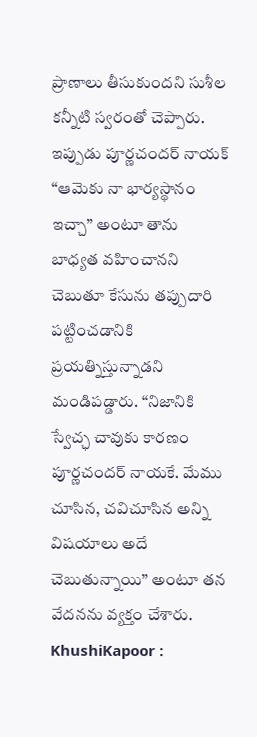ప్రాణాలు తీసుకుందని సుశీల కన్నీటి స్వరంతో చెప్పారు.
ఇప్పుడు పూర్ణచందర్ నాయక్ “ఆమెకు నా భార్యస్థానం ఇచ్చా” అంటూ తాను బాధ్యత వహించానని చెబుతూ కేసును తప్పుదారి పట్టించడానికి ప్రయత్నిస్తున్నాడని మండిపడ్డారు. “నిజానికి స్వేచ్ఛ చావుకు కారణం పూర్ణచందర్ నాయకే. మేము చూసిన, చవిచూసిన అన్ని విషయాలు అదే చెబుతున్నాయి” అంటూ తన వేదనను వ్యక్తం చేశారు.
KhushiKapoor :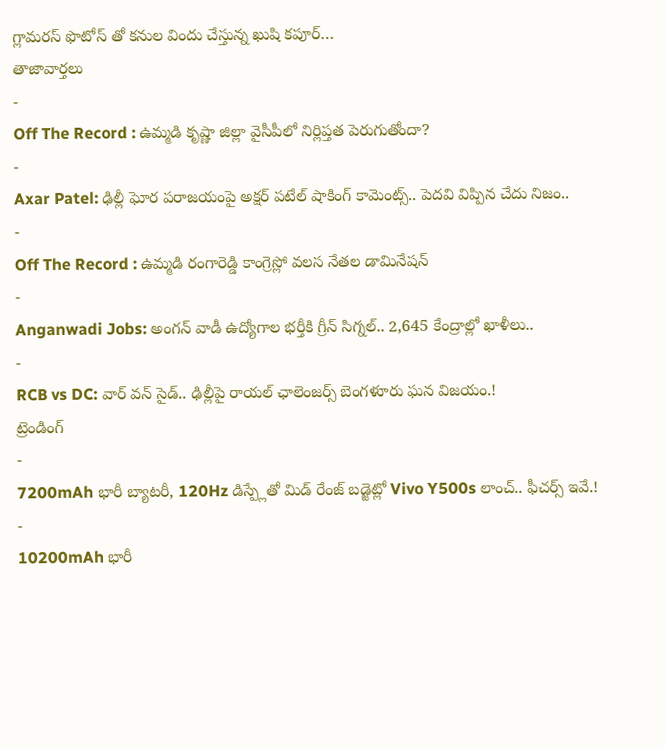గ్లామరస్ ఫొటోస్ తో కనుల విందు చేస్తున్న ఖుషి కపూర్…
తాజావార్తలు
-
Off The Record : ఉమ్మడి కృష్ణా జిల్లా వైసీపీలో నిర్లిప్తత పెరుగుతోందా?
-
Axar Patel: ఢిల్లీ ఘోర పరాజయంపై అక్షర్ పటేల్ షాకింగ్ కామెంట్స్.. పెదవి విప్పిన చేదు నిజం..
-
Off The Record : ఉమ్మడి రంగారెడ్డి కాంగ్రెస్లో వలస నేతల డామినేషన్
-
Anganwadi Jobs: అంగన్ వాడీ ఉద్యోగాల భర్తీకి గ్రీన్ సిగ్నల్.. 2,645 కేంద్రాల్లో ఖాళీలు..
-
RCB vs DC: వార్ వన్ సైడ్.. ఢిల్లీపై రాయల్ ఛాలెంజర్స్ బెంగళూరు ఘన విజయం.!
ట్రెండింగ్
-
7200mAh భారీ బ్యాటరీ, 120Hz డిస్ప్లేతో మిడ్ రేంజ్ బడ్జెట్లో Vivo Y500s లాంచ్.. ఫీచర్స్ ఇవే.!
-
10200mAh భారీ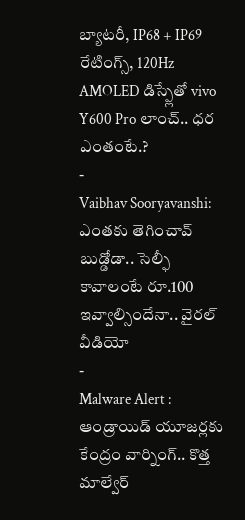బ్యాటరీ, IP68 + IP69 రేటింగ్స్, 120Hz AMOLED డిస్ప్లేతో vivo Y600 Pro లాంచ్.. ధర ఎంతంటే.?
-
Vaibhav Sooryavanshi: ఎంతకు తెగించావ్ బుడ్డోడా.. సెల్ఫీ కావాలంటే రూ.100 ఇవ్వాల్సిందేనా.. వైరల్ వీడియో
-
Malware Alert : ఆండ్రాయిడ్ యూజర్లకు కేంద్రం వార్నింగ్.. కొత్త మాల్వేర్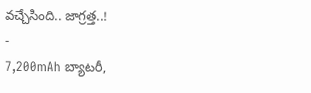వచ్చేసింది.. జాగ్రత్త..!
-
7,200mAh బ్యాటరీ,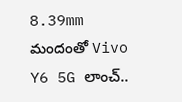8.39mm మందంతో Vivo Y6 5G లాంచ్..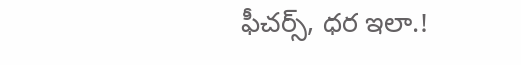ఫీచర్స్, ధర ఇలా.!